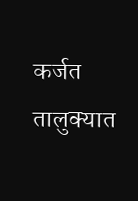कर्जत तालुक्यात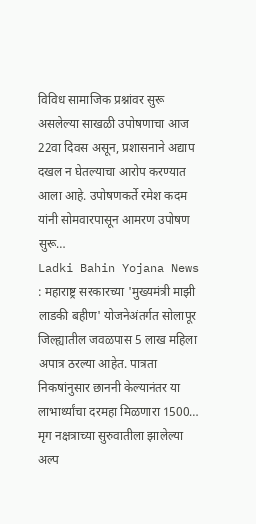विविध सामाजिक प्रश्नांवर सुरू असलेल्या साखळी उपोषणाचा आज 22वा दिवस असून, प्रशासनाने अद्याप दखल न घेतल्याचा आरोप करण्यात आला आहे. उपोषणकर्ते रमेश कदम यांनी सोमवारपासून आमरण उपोषण सुरू…
Ladki Bahin Yojana News : महाराष्ट्र सरकारच्या 'मुख्यमंत्री माझी लाडकी बहीण' योजनेअंतर्गत सोलापूर जिल्ह्यातील जवळपास 5 लाख महिला अपात्र ठरल्या आहेत. पात्रता निकषांनुसार छाननी केल्यानंतर या लाभार्थ्यांचा दरमहा मिळणारा 1500…
मृग नक्षत्राच्या सुरुवातीला झालेल्या अल्प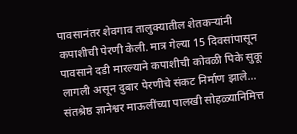पावसानंतर शेवगाव तालुक्यातील शेतकऱ्यांनी कपाशीची पेरणी केली. मात्र गेल्या 15 दिवसांपासून पावसाने दडी मारल्याने कपाशीची कोवळी पिके सुकू लागली असून दुबार पेरणीचे संकट निर्माण झाले…
संतश्रेष्ठ ज्ञानेश्वर माऊलींच्या पालखी सोहळ्यानिमित्त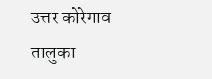उत्तर कोरेगाव तालुका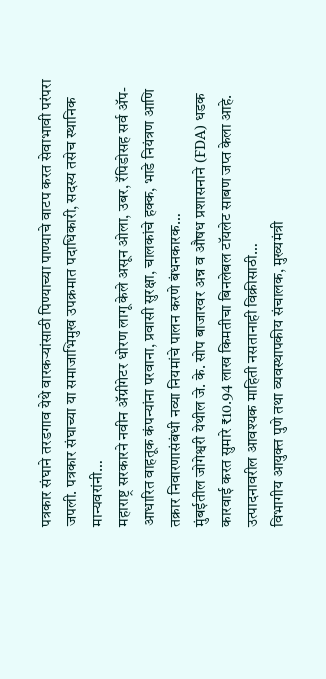पत्रकार संघाने तरडगाव येथे वारकऱ्यांसाठी पिण्याच्या पाण्याचे वाटप करत सेवाभावी परंपरा जपली. पत्रकार संघाच्या या समाजाभिमुख उपक्रमात पदाधिकारी, सदस्य तसेच स्थानिक मान्यवरांनी…
महाराष्ट्र सरकारने नवीन ॲग्रीगेटर धोरण लागू केले असून ओला, उबर, रॅपिडोसह सर्व ॲप-आधारित वाहतूक कंपन्यांना परवाना, प्रवासी सुरक्षा, चालकांचे हक्क, भाडे नियंत्रण आणि तक्रार निवारणासंबंधी नव्या नियमांचे पालन करणे बंधनकारक…
मुंबईतील जोगेश्वरी येथील जे. के. सोप बाजारवर अन्न व औषध प्रशासनाने (FDA) धडक कारवाई करत सुमारे ₹10.94 लाख किमतीचा बिनलेबल टॉयलेट साबण जप्त केला आहे. उत्पादनावरील आवश्यक माहिती नसतानाही विक्रीसाठी…
विभागीय आयुक्त पुणे तथा व्यवस्थापकीय संचालक, मुख्यमंत्री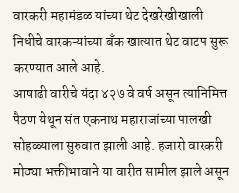वारकरी महामंडळ यांच्या थेट देखरेखीखाली निधीचे वारकऱ्यांच्या बँक खात्यात थेट वाटप सुरू करण्यात आले आहे.
आषाढी वारीचे यंदा ४२७ वे वर्ष असून त्यानिमित्त पैठण येथून संत एकनाथ महाराजांच्या पालखी सोहळ्याला सुरुवात झाली आहे. हजारो वारकरी मोठ्या भक्तीभावाने या वारीत सामील झाले असून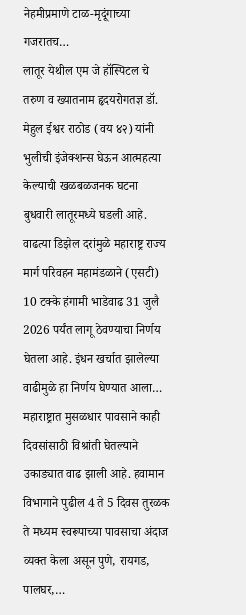नेहमीप्रमाणे टाळ-मृदूंगाच्या गजरातच…
लातूर येथील एम जे हॉस्पिटल चे तरुण व ख्यातनाम हृदयरोगतज्ञ डॉ. मेहुल ईश्वर राठोड (वय ४२) यांनी भुलीची इंजेक्शन्स घेऊन आत्महत्या केल्याची खळबळजनक घटना बुधवारी लातूरमध्ये घडली आहे.
वाढत्या डिझेल दरांमुळे महाराष्ट्र राज्य मार्ग परिवहन महामंडळाने (एसटी) 10 टक्के हंगामी भाडेवाढ 31 जुलै 2026 पर्यंत लागू ठेवण्याचा निर्णय घेतला आहे. इंधन खर्चात झालेल्या वाढीमुळे हा निर्णय घेण्यात आला…
महाराष्ट्रात मुसळधार पावसाने काही दिवसांसाठी विश्रांती घेतल्याने उकाड्यात वाढ झाली आहे. हवामान विभागाने पुढील 4 ते 5 दिवस तुरळक ते मध्यम स्वरूपाच्या पावसाचा अंदाज व्यक्त केला असून पुणे, रायगड, पालघर,…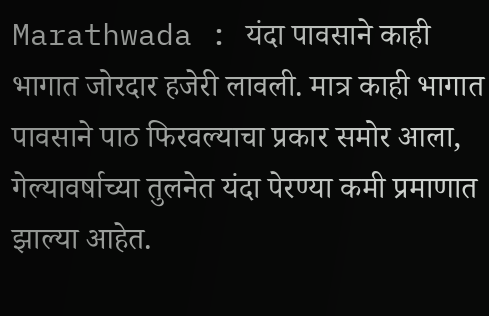Marathwada : यंदा पावसाने काही भागात जोरदार हजेरी लावली. मात्र काही भागात पावसाने पाठ फिरवल्याचा प्रकार समोर आला, गेल्यावर्षाच्या तुलनेत यंदा पेरण्या कमी प्रमाणात झाल्या आहेत.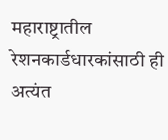महाराष्ट्रातील रेशनकार्डधारकांसाठी ही अत्यंत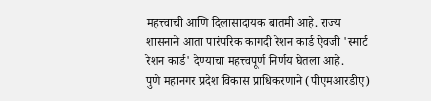महत्त्वाची आणि दिलासादायक बातमी आहे. राज्य शासनाने आता पारंपरिक कागदी रेशन कार्ड ऐवजी 'स्मार्ट रेशन कार्ड' देण्याचा महत्त्वपूर्ण निर्णय घेतला आहे.
पुणे महानगर प्रदेश विकास प्राधिकरणाने (पीएमआरडीए)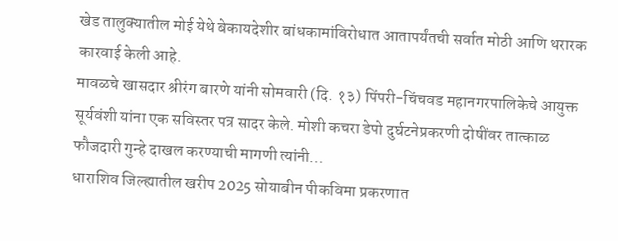खेड तालुक्यातील मोई येथे बेकायदेशीर बांधकामांविरोधात आतापर्यंतची सर्वात मोठी आणि थरारक कारवाई केली आहे.
मावळचे खासदार श्रीरंग बारणे यांनी सोमवारी (दि. १३) पिंपरी-चिंचवड महानगरपालिकेचे आयुक्त सूर्यवंशी यांना एक सविस्तर पत्र सादर केले. मोशी कचरा डेपो दुर्घटनेप्रकरणी दोषींवर तात्काळ फौजदारी गुन्हे दाखल करण्याची मागणी त्यांनी…
धाराशिव जिल्ह्यातील खरीप 2025 सोयाबीन पीकविमा प्रकरणात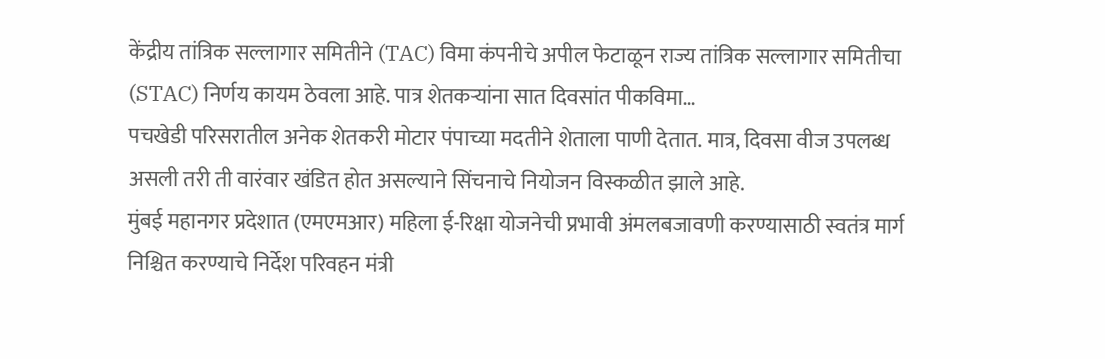केंद्रीय तांत्रिक सल्लागार समितीने (TAC) विमा कंपनीचे अपील फेटाळून राज्य तांत्रिक सल्लागार समितीचा (STAC) निर्णय कायम ठेवला आहे. पात्र शेतकऱ्यांना सात दिवसांत पीकविमा…
पचखेडी परिसरातील अनेक शेतकरी मोटार पंपाच्या मदतीने शेताला पाणी देतात. मात्र, दिवसा वीज उपलब्ध असली तरी ती वारंवार खंडित होत असल्याने सिंचनाचे नियोजन विस्कळीत झाले आहे.
मुंबई महानगर प्रदेशात (एमएमआर) महिला ई-रिक्षा योजनेची प्रभावी अंमलबजावणी करण्यासाठी स्वतंत्र मार्ग निश्चित करण्याचे निर्देश परिवहन मंत्री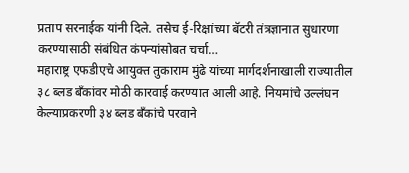प्रताप सरनाईक यांनी दिले. तसेच ई-रिक्षांच्या बॅटरी तंत्रज्ञानात सुधारणा करण्यासाठी संबंधित कंपन्यांसोबत चर्चा…
महाराष्ट्र एफडीएचे आयुक्त तुकाराम मुंढे यांच्या मार्गदर्शनाखाली राज्यातील ३८ ब्लड बँकांवर मोठी कारवाई करण्यात आली आहे. नियमांचे उल्लंघन केल्याप्रकरणी ३४ ब्लड बँकांचे परवाने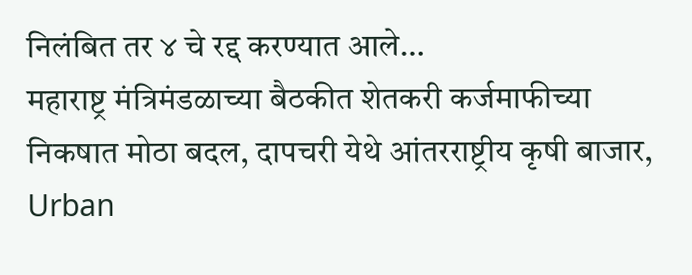निलंबित तर ४ चे रद्द करण्यात आले…
महाराष्ट्र मंत्रिमंडळाच्या बैठकीत शेतकरी कर्जमाफीच्या निकषात मोठा बदल, दापचरी येथे आंतरराष्ट्रीय कृषी बाजार, Urban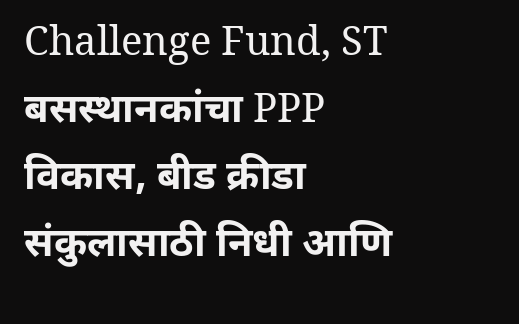Challenge Fund, ST बसस्थानकांचा PPP विकास, बीड क्रीडा संकुलासाठी निधी आणि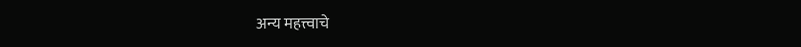अन्य महत्त्वाचे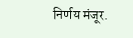निर्णय मंजूर.